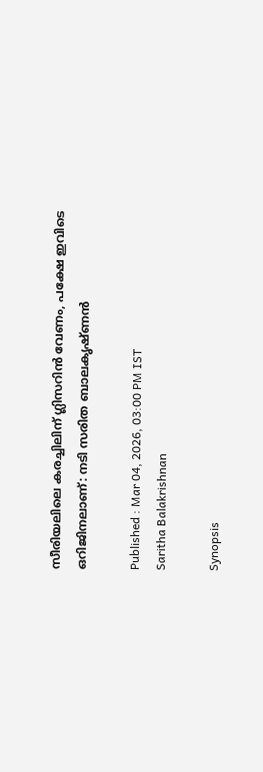സീരിയലിലെ കരച്ചിലിന് ഗ്ലിസറിൻ വേണം, പക്ഷേ ഇവിടെ ഒറിജിനലാണ്: നടി സരിത ബാലകൃഷ്‍ണൻ

Published : Mar 04, 2026, 03:00 PM IST
Saritha Balakrishnan

Synopsis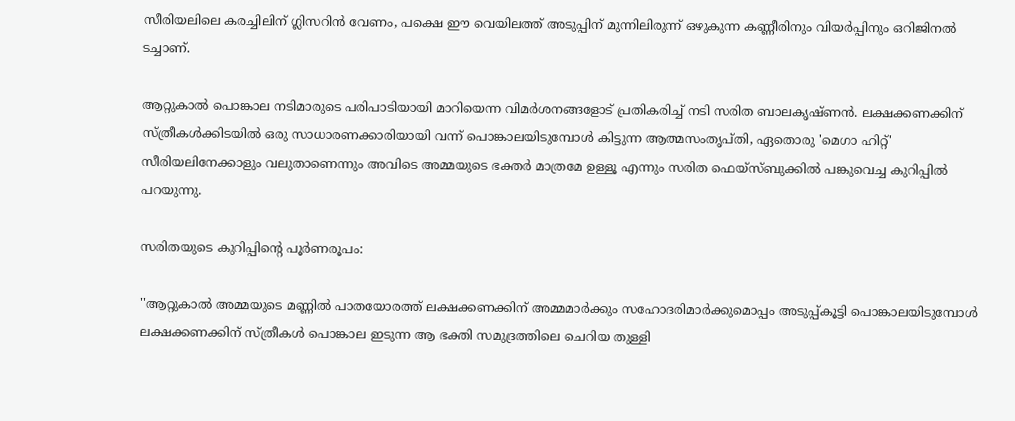സീരിയലിലെ കരച്ചിലിന് ഗ്ലിസറിൻ വേണം, പക്ഷെ ഈ വെയിലത്ത് അടുപ്പിന് മുന്നിലിരുന്ന് ഒഴുകുന്ന കണ്ണീരിനും വിയർപ്പിനും ഒറിജിനൽ ടച്ചാണ്.

ആറ്റുകാൽ പൊങ്കാല നടിമാരുടെ പരിപാടിയായി മാറിയെന്ന വിമർശനങ്ങളോട് പ്രതികരിച്ച് നടി സരിത ബാലകൃഷ്‍ണൻ. ലക്ഷക്കണക്കിന് സ്ത്രീകൾക്കിടയിൽ ഒരു സാധാരണക്കാരിയായി വന്ന് പൊങ്കാലയിടുമ്പോൾ കിട്ടുന്ന ആത്മസംതൃപ്‍തി, ഏതൊരു 'മെഗാ ഹിറ്റ്' സീരിയലിനേക്കാളും വലുതാണെന്നും അവിടെ അമ്മയുടെ ഭക്തർ മാത്രമേ ഉള്ളൂ എന്നും സരിത ഫെയ്സ്ബുക്കിൽ പങ്കുവെച്ച കുറിപ്പിൽ പറയുന്നു.

സരിതയുടെ കുറിപ്പിന്റെ പൂർണരൂപം:

''ആറ്റുകാൽ അമ്മയുടെ മണ്ണിൽ പാതയോരത്ത് ലക്ഷക്കണക്കിന് അമ്മമാർക്കും സഹോദരിമാർക്കുമൊപ്പം അടുപ്പ്കൂട്ടി പൊങ്കാലയിടുമ്പോൾ ലക്ഷക്കണക്കിന് സ്ത്രീകൾ പൊങ്കാല ഇടുന്ന ആ ഭക്തി സമുദ്രത്തിലെ ചെറിയ തുള്ളി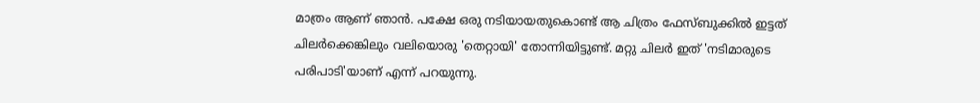മാത്രം ആണ് ഞാൻ. പക്ഷേ ഒരു നടിയായതുകൊണ്ട് ആ ചിത്രം ഫേസ്ബുക്കിൽ ഇട്ടത് ചിലർക്കെങ്കിലും വലിയൊരു 'തെറ്റായി' തോന്നിയിട്ടുണ്ട്. മറ്റു ചിലർ ഇത് 'നടിമാരുടെ പരിപാടി'യാണ് എന്ന് പറയുന്നു.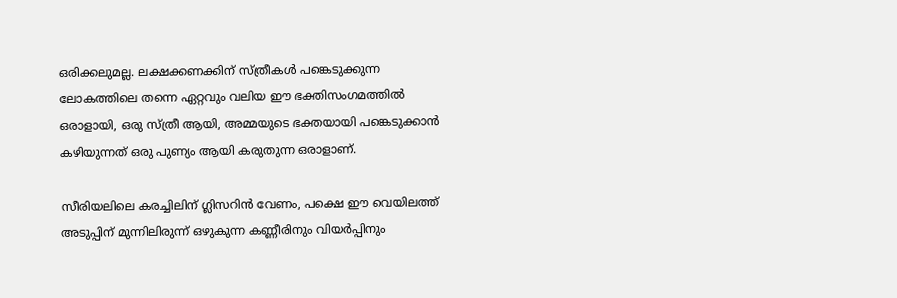ഒരിക്കലുമല്ല. ലക്ഷക്കണക്കിന് സ്ത്രീകൾ പങ്കെടുക്കുന്ന ലോകത്തിലെ തന്നെ ഏറ്റവും വലിയ ഈ ഭക്തിസംഗമത്തിൽ ഒരാളായി, ഒരു സ്ത്രീ ആയി, അമ്മയുടെ ഭക്തയായി പങ്കെടുക്കാൻ കഴിയുന്നത് ഒരു പുണ്യം ആയി കരുതുന്ന ഒരാളാണ്.

സീരിയലിലെ കരച്ചിലിന് ഗ്ലിസറിൻ വേണം, പക്ഷെ ഈ വെയിലത്ത് അടുപ്പിന് മുന്നിലിരുന്ന് ഒഴുകുന്ന കണ്ണീരിനും വിയർപ്പിനും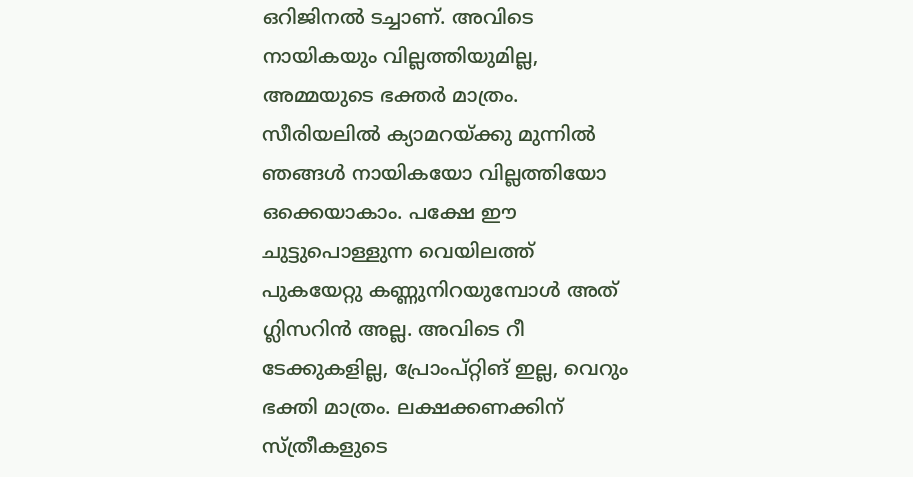ഒറിജിനൽ ടച്ചാണ്. അവിടെ നായികയും വില്ലത്തിയുമില്ല, അമ്മയുടെ ഭക്തർ മാത്രം. സീരിയലിൽ ക്യാമറയ്ക്കു മുന്നിൽ ഞങ്ങൾ നായികയോ വില്ലത്തിയോ ഒക്കെയാകാം. പക്ഷേ ഈ ചുട്ടുപൊള്ളുന്ന വെയിലത്ത് പുകയേറ്റു കണ്ണുനിറയുമ്പോൾ അത് ഗ്ലിസറിൻ അല്ല. അവിടെ റീ ടേക്കുകളില്ല, പ്രോംപ്റ്റിങ് ഇല്ല, വെറും ഭക്തി മാത്രം. ലക്ഷക്കണക്കിന് സ്ത്രീകളുടെ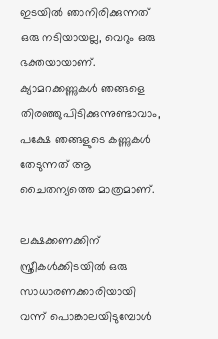ഇടയിൽ ഞാനിരിക്കുന്നത് ഒരു നടിയായല്ല, വെറും ഒരു ഭക്തയായാണ്. ക്യാമറക്കണ്ണുകൾ ഞങ്ങളെ തിരഞ്ഞുപിടിക്കുന്നുണ്ടാവാം, പക്ഷേ ഞങ്ങളുടെ കണ്ണുകൾ തേടുന്നത് ആ ചൈതന്യത്തെ മാത്രമാണ്.

ലക്ഷക്കണക്കിന് സ്ത്രീകൾക്കിടയിൽ ഒരു സാധാരണക്കാരിയായി വന്ന് പൊങ്കാലയിടുമ്പോൾ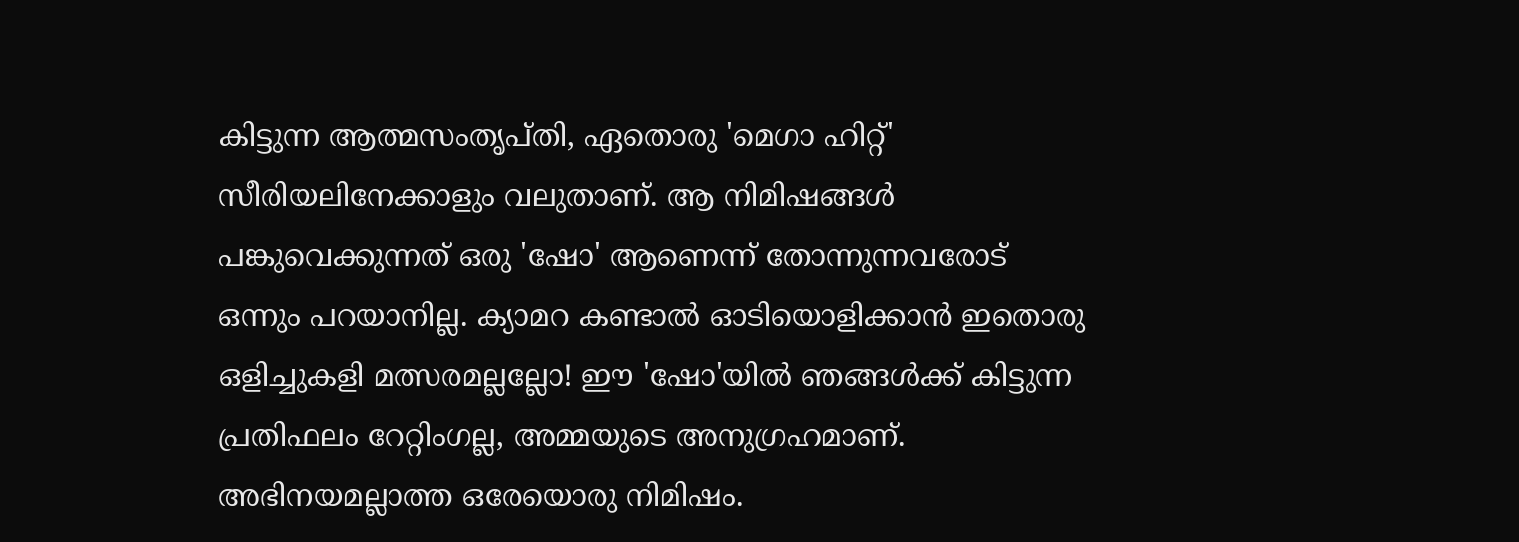കിട്ടുന്ന ആത്മസംതൃപ്തി, ഏതൊരു 'മെഗാ ഹിറ്റ്' സീരിയലിനേക്കാളും വലുതാണ്. ആ നിമിഷങ്ങൾ പങ്കുവെക്കുന്നത് ഒരു 'ഷോ' ആണെന്ന് തോന്നുന്നവരോട് ഒന്നും പറയാനില്ല. ക്യാമറ കണ്ടാൽ ഓടിയൊളിക്കാൻ ഇതൊരു ഒളിച്ചുകളി മത്സരമല്ലല്ലോ! ഈ 'ഷോ'യിൽ ഞങ്ങൾക്ക് കിട്ടുന്ന പ്രതിഫലം റേറ്റിംഗല്ല, അമ്മയുടെ അനുഗ്രഹമാണ്. അഭിനയമല്ലാത്ത ഒരേയൊരു നിമിഷം.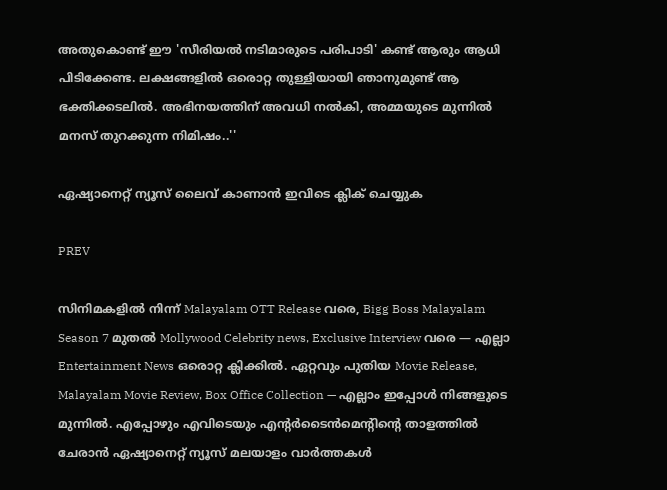അതുകൊണ്ട് ഈ 'സീരിയൽ നടിമാരുടെ പരിപാടി' കണ്ട് ആരും ആധി പിടിക്കേണ്ട. ലക്ഷങ്ങളിൽ ഒരൊറ്റ തുള്ളിയായി ഞാനുമുണ്ട് ആ ഭക്തിക്കടലിൽ. അഭിനയത്തിന് അവധി നൽകി, അമ്മയുടെ മുന്നിൽ മനസ് തുറക്കുന്ന നിമിഷം..''

ഏഷ്യാനെറ്റ് ന്യൂസ് ലൈവ് കാണാന്‍ ഇവിടെ ക്ലിക് ചെയ്യുക

PREV

സിനിമകളിൽ നിന്ന് Malayalam OTT Release വരെ, Bigg Boss Malayalam Season 7 മുതൽ Mollywood Celebrity news, Exclusive Interview വരെ — എല്ലാ Entertainment News ഒരൊറ്റ ക്ലിക്കിൽ. ഏറ്റവും പുതിയ Movie Release, Malayalam Movie Review, Box Office Collection — എല്ലാം ഇപ്പോൾ നിങ്ങളുടെ മുന്നിൽ. എപ്പോഴും എവിടെയും എന്റർടൈൻമെന്റിന്റെ താളത്തിൽ ചേരാൻ ഏഷ്യാനെറ്റ് ന്യൂസ് മലയാളം വാർത്തകൾ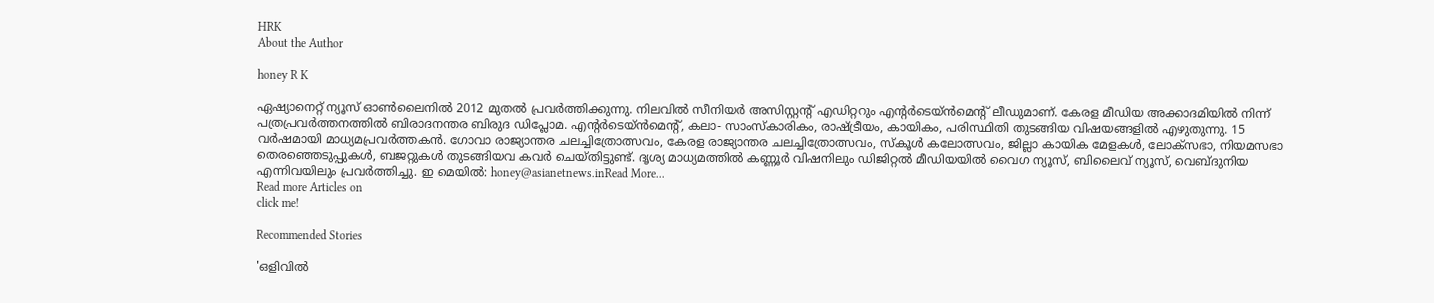HRK
About the Author

honey R K

ഏഷ്യാനെറ്റ് ന്യൂസ് ഓണ്‍ലൈനില്‍ 2012 മുതല്‍ പ്രവര്‍ത്തിക്കുന്നു. നിലവില്‍ സീനിയര്‍ അസിസ്റ്റന്‍റ് എഡിറ്ററും എന്റര്‍ടെയ്‍ൻമെന്റ് ലീഡുമാണ്. കേരള മീഡിയ അക്കാദമിയില്‍ നിന്ന് പത്രപ്രവര്‍ത്തനത്തില്‍ ബിരാദനന്തര ബിരുദ ഡിപ്ലോമ. എന്റര്‍ടെയ്‍ൻമെന്റ്, കലാ- സാംസ്‍കാരികം, രാഷ്‍ട്രീയം, കായികം, പരിസ്ഥിതി തുടങ്ങിയ വിഷയങ്ങളില്‍ എഴുതുന്നു. 15 വര്‍ഷമായി മാധ്യമപ്രവര്‍ത്തകൻ. ഗോവാ രാജ്യാന്തര ചലച്ചിത്രോത്സവം, കേരള രാജ്യാന്തര ചലച്ചിത്രോത്സവം, സ്‍കൂള്‍ കലോത്സവം, ജില്ലാ കായിക മേളകള്‍, ലോക്സഭാ, നിയമസഭാ തെരഞ്ഞെടുപ്പുകള്‍, ബജറ്റുകള്‍ തുടങ്ങിയവ കവര്‍ ചെയ്‍തിട്ടുണ്ട്. ദൃശ്യ മാധ്യമത്തില്‍ കണ്ണൂര്‍ വിഷനിലും ഡിജിറ്റൽ മീഡിയയില്‍ വൈഗ ന്യൂസ്, ബിലൈവ് ന്യൂസ്, വെബ്‍ദുനിയ എന്നിവയിലും പ്രവര്‍ത്തിച്ചു. ഇ മെയില്‍: honey@asianetnews.inRead More...
Read more Articles on
click me!

Recommended Stories

'ഒളിവിൽ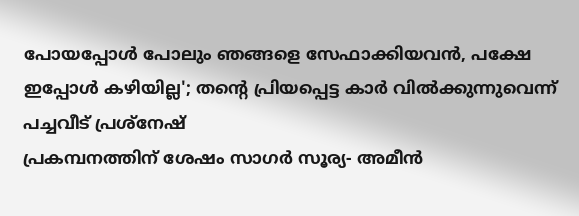പോയപ്പോൾ പോലും ഞങ്ങളെ സേഫാക്കിയവൻ, പക്ഷേ ഇപ്പോൾ കഴിയില്ല'; തന്റെ പ്രിയപ്പെട്ട കാർ വിൽക്കുന്നുവെന്ന് പച്ചവീട് പ്രശ്നേഷ്
പ്രകമ്പനത്തിന് ശേഷം സാഗർ സൂര്യ- അമീൻ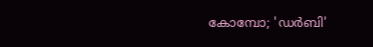കോമ്പോ; 'ഡർബി'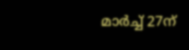മാർച്ച് 27ന്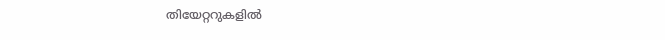തിയേറ്ററുകളിൽ